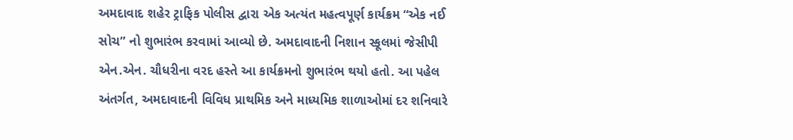અમદાવાદ શહેર ટ્રાફિક પોલીસ દ્વારા એક અત્યંત મહત્વપૂર્ણ કાર્યક્રમ “એક નઈ સોચ” નો શુભારંભ કરવામાં આવ્યો છે. અમદાવાદની નિશાન સ્કૂલમાં જેસીપી એન.એન. ચૌધરીના વરદ હસ્તે આ કાર્યક્રમનો શુભારંભ થયો હતો. આ પહેલ અંતર્ગત, અમદાવાદની વિવિધ પ્રાથમિક અને માધ્યમિક શાળાઓમાં દર શનિવારે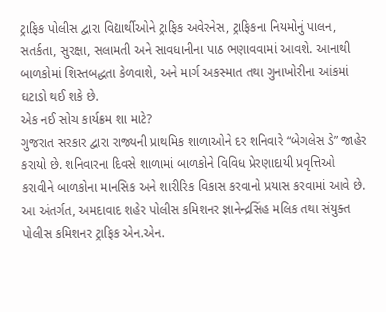ટ્રાફિક પોલીસ દ્વારા વિદ્યાર્થીઓને ટ્રાફિક અવેરનેસ, ટ્રાફિકના નિયમોનું પાલન, સતર્કતા, સુરક્ષા, સલામતી અને સાવધાનીના પાઠ ભણાવવામાં આવશે. આનાથી બાળકોમાં શિસ્તબદ્ધતા કેળવાશે, અને માર્ગ અકસ્માત તથા ગુનાખોરીના આંકમાં ઘટાડો થઈ શકે છે.
એક નઈ સોચ કાર્યક્રમ શા માટે?
ગુજરાત સરકાર દ્વારા રાજ્યની પ્રાથમિક શાળાઓને દર શનિવારે “બેગલેસ ડે” જાહેર કરાયો છે. શનિવારના દિવસે શાળામાં બાળકોને વિવિધ પ્રેરણાદાયી પ્રવૃત્તિઓ કરાવીને બાળકોના માનસિક અને શારીરિક વિકાસ કરવાનો પ્રયાસ કરવામાં આવે છે. આ અંતર્ગત, અમદાવાદ શહેર પોલીસ કમિશનર જ્ઞાનેન્દ્રસિંહ મલિક તથા સંયુક્ત પોલીસ કમિશનર ટ્રાફિક એન.એન.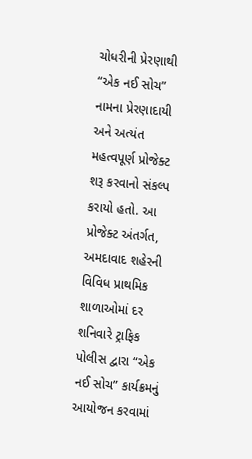ચોધરીની પ્રેરણાથી “એક નઈ સોચ” નામના પ્રેરણાદાયી અને અત્યંત મહત્વપૂર્ણ પ્રોજેક્ટ શરૂ કરવાનો સંકલ્પ કરાયો હતો. આ પ્રોજેક્ટ અંતર્ગત, અમદાવાદ શહેરની વિવિધ પ્રાથમિક શાળાઓમાં દર શનિવારે ટ્રાફિક પોલીસ દ્વારા “એક નઈ સોચ” કાર્યક્રમનું આયોજન કરવામાં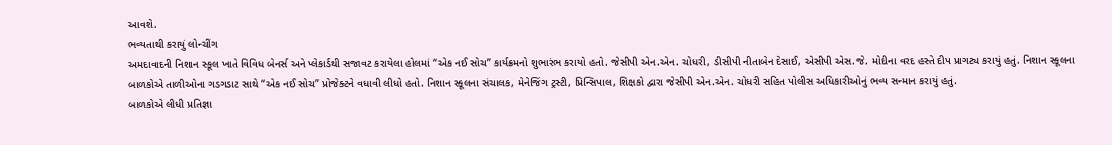આવશે.
ભવ્યતાથી કરાયું લોન્ચીંગ
અમદાવાદની નિશાન સ્કૂલ ખાતે વિવિધ બેનર્સ અને પ્લેકાર્ડથી સજાવટ કરાયેલા હોલમાં “એક નઈ સોચ” કાર્યક્રમનો શુભારંભ કરાયો હતો. જેસીપી એન.એન. ચોધરી, ડીસીપી નીતાબેન દેસાઈ, એસીપી એસ.જે. મોદીના વરદ હસ્તે દીપ પ્રાગટ્ય કરાયું હતું. નિશાન સ્કૂલના બાળકોએ તાળીઓના ગડગડાટ સાથે “એક નઈ સોચ” પ્રોજેક્ટને વધાવી લીધો હતો. નિશાન સ્કૂલના સંચાલક, મેનેજિંગ ટ્રસ્ટી, પ્રિન્સિપાલ, શિક્ષકો દ્વારા જેસીપી એન.એન. ચોધરી સહિત પોલીસ અધિકારીઓનું ભવ્ય સન્માન કરાયું હતું.
બાળકોએ લીધી પ્રતિજ્ઞા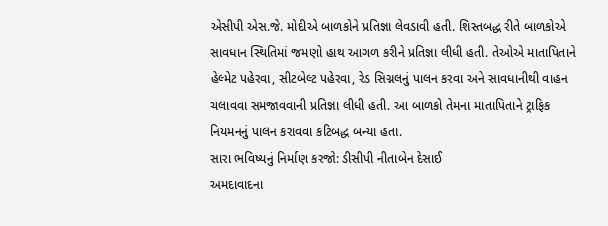એસીપી એસ.જે. મોદીએ બાળકોને પ્રતિજ્ઞા લેવડાવી હતી. શિસ્તબદ્ધ રીતે બાળકોએ સાવધાન સ્થિતિમાં જમણો હાથ આગળ કરીને પ્રતિજ્ઞા લીધી હતી. તેઓએ માતાપિતાને હેલ્મેટ પહેરવા, સીટબેલ્ટ પહેરવા, રેડ સિગ્નલનું પાલન કરવા અને સાવધાનીથી વાહન ચલાવવા સમજાવવાની પ્રતિજ્ઞા લીધી હતી. આ બાળકો તેમના માતાપિતાને ટ્રાફિક નિયમનનું પાલન કરાવવા કટિબદ્ધ બન્યા હતા.
સારા ભવિષ્યનું નિર્માણ કરજો: ડીસીપી નીતાબેન દેસાઈ
અમદાવાદના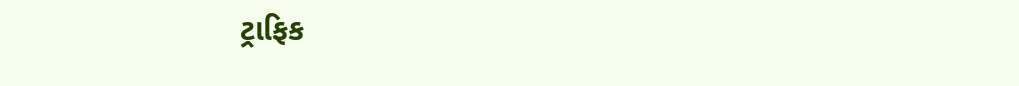ટ્રાફિક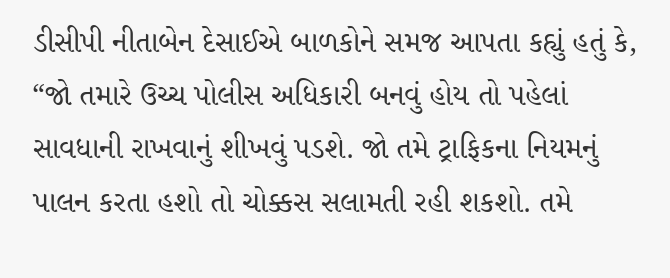ડીસીપી નીતાબેન દેસાઈએ બાળકોને સમજ આપતા કહ્યું હતું કે, “જો તમારે ઉચ્ચ પોલીસ અધિકારી બનવું હોય તો પહેલાં સાવધાની રાખવાનું શીખવું પડશે. જો તમે ટ્રાફિકના નિયમનું પાલન કરતા હશો તો ચોક્કસ સલામતી રહી શકશો. તમે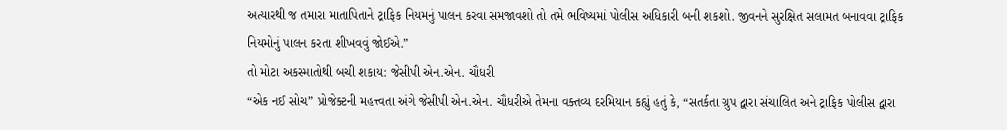અત્યારથી જ તમારા માતાપિતાને ટ્રાફિક નિયમનું પાલન કરવા સમજાવશો તો તમે ભવિષ્યમાં પોલીસ અધિકારી બની શકશો. જીવનને સુરક્ષિત સલામત બનાવવા ટ્રાફિક નિયમોનું પાલન કરતા શીખવવું જોઈએ.”
તો મોટા અકસ્માતોથી બચી શકાય: જેસીપી એન.એન. ચૌધરી
“એક નઈ સોચ” પ્રોજેક્ટની મહત્ત્વતા અંગે જેસીપી એન.એન. ચૌધરીએ તેમના વક્તવ્ય દરમિયાન કહ્યું હતું કે, “સતર્કતા ગ્રુપ દ્વારા સંચાલિત અને ટ્રાફિક પોલીસ દ્વારા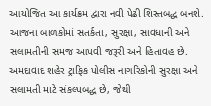આયોજિત આ કાર્યક્રમ દ્વારા નવી પેઢી શિસ્તબદ્ધ બનશે. આજના બાળકોમાં સતર્કતા, સુરક્ષા, સાવધાની અને સલામતીની સમજ આપવી જરૂરી અને હિતાવહ છે. અમદાવાદ શહેર ટ્રાફિક પોલીસ નાગરિકોની સુરક્ષા અને સલામતી માટે સંકલ્પબદ્ધ છે, જેથી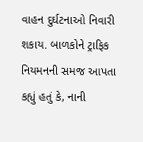વાહન દુર્ઘટનાઓ નિવારી શકાય. બાળકોને ટ્રાફિક નિયમનની સમજ આપતા કહ્યું હતું કે, નાની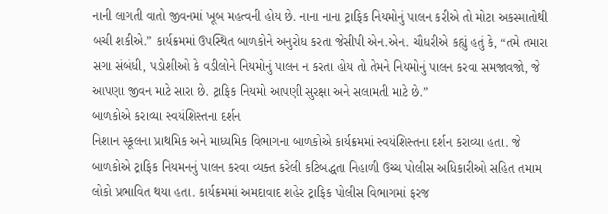નાની લાગતી વાતો જીવનમાં ખૂબ મહત્વની હોય છે. નાના નાના ટ્રાફિક નિયમોનું પાલન કરીએ તો મોટા અકસ્માતોથી બચી શકીએ.” કાર્યક્રમમાં ઉપસ્થિત બાળકોને અનુરોધ કરતા જેસીપી એન.એન. ચૌધરીએ કહ્યું હતું કે, “તમે તમારા સગા સંબંધી, પડોશીઓ કે વડીલોને નિયમોનું પાલન ન કરતા હોય તો તેમને નિયમોનું પાલન કરવા સમજાવજો, જે આપણા જીવન માટે સારા છે. ટ્રાફિક નિયમો આપણી સુરક્ષા અને સલામતી માટે છે.”
બાળકોએ કરાવ્યા સ્વયંશિસ્તના દર્શન
નિશાન સ્કૂલના પ્રાથમિક અને માધ્યમિક વિભાગના બાળકોએ કાર્યક્રમમાં સ્વયંશિસ્તના દર્શન કરાવ્યા હતા. જે બાળકોએ ટ્રાફિક નિયમનનું પાલન કરવા વ્યક્ત કરેલી કટિબદ્ધતા નિહાળી ઉચ્ચ પોલીસ અધિકારીઓ સહિત તમામ લોકો પ્રભાવિત થયા હતા. કાર્યક્રમમાં અમદાવાદ શહેર ટ્રાફિક પોલીસ વિભાગમાં ફરજ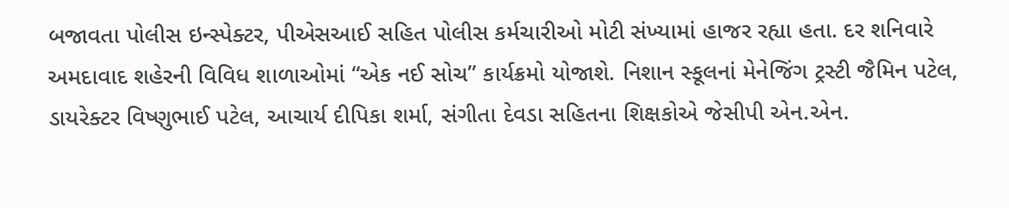બજાવતા પોલીસ ઇન્સ્પેક્ટર, પીએસઆઈ સહિત પોલીસ કર્મચારીઓ મોટી સંખ્યામાં હાજર રહ્યા હતા. દર શનિવારે અમદાવાદ શહેરની વિવિધ શાળાઓમાં “એક નઈ સોચ” કાર્યક્રમો યોજાશે. નિશાન સ્કૂલનાં મેનેજિંગ ટ્રસ્ટી જૈમિન પટેલ, ડાયરેક્ટર વિષ્ણુભાઈ પટેલ, આચાર્ય દીપિકા શર્મા, સંગીતા દેવડા સહિતના શિક્ષકોએ જેસીપી એન.એન.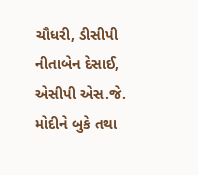ચૌધરી, ડીસીપી નીતાબેન દેસાઈ, એસીપી એસ.જે. મોદીને બુકે તથા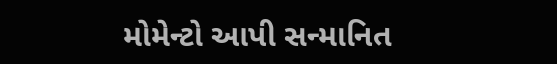મોમેન્ટો આપી સન્માનિત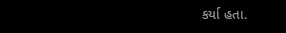કર્યા હતા.